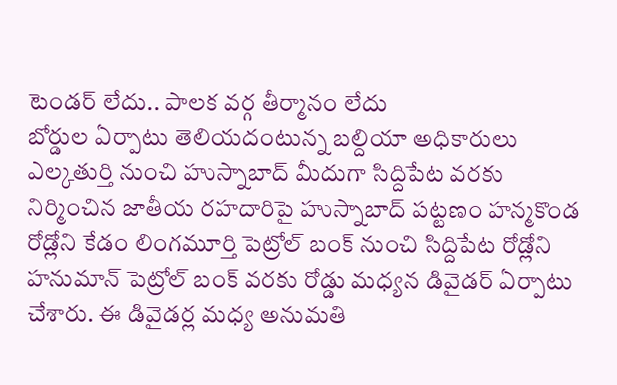టెండర్ లేదు.. పాలక వర్గ తీర్మానం లేదు
బోర్డుల ఏర్పాటు తెలియదంటున్న బల్దియా అధికారులు
ఎల్కతుర్తి నుంచి హుస్నాబాద్ మీదుగా సిద్దిపేట వరకు నిర్మించిన జాతీయ రహదారిపై హుస్నాబాద్ పట్టణం హన్మకొండ రోడ్లోని కేడం లింగమూర్తి పెట్రోల్ బంక్ నుంచి సిద్దిపేట రోడ్లోని హనుమాన్ పెట్రోల్ బంక్ వరకు రోడ్డు మధ్యన డివైడర్ ఏర్పాటు చేశారు. ఈ డివైడర్ల మధ్య అనుమతి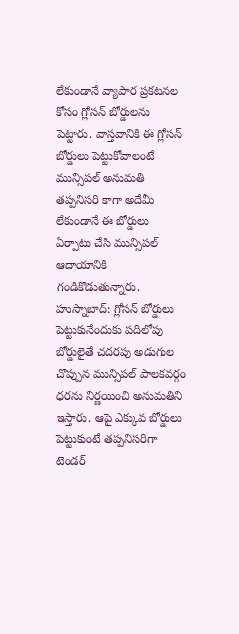లేకుండానే వ్యాపార ప్రకటనల కోసం గ్లోసన్ బోర్డులను పెట్టారు. వాస్తవానికి ఈ గ్లోసన్ బోర్డులు పెట్టుకోవాలంటే మున్సిపల్ అనుమతి తప్పనిసరి కాగా అదేమీ లేకుండానే ఈ బోర్డులు ఏర్పాటు చేసి మున్సిపల్ ఆదాయానికి గండికొడుతున్నారు.
హుస్నాబాద్: గ్లోసన్ బోర్డులు పెట్టుకునేందుకు పదిలోపు బోర్డులైతే చదరపు అడుగుల చొప్పున మున్సిపల్ పాలకవర్గం ధరను నిర్ణయించి అనుమతిని ఇస్తారు. ఆపై ఎక్కువ బోర్డులు పెట్టుకుంటే తప్పనిసరిగా టెండర్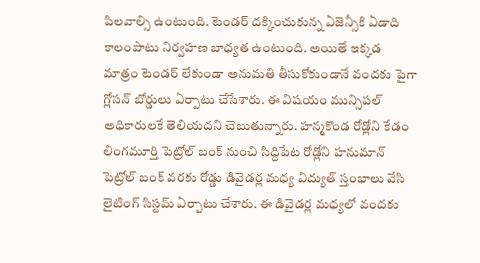పిలవాల్సి ఉంటుంది. టెండర్ దక్కించుకున్న ఏజెన్సీకి ఏడాది కాలంపాటు నిర్వహణ బాధ్యత ఉంటుంది. అయితే ఇక్కడ మాత్రం టెండర్ లేకుండా అనుమతి తీసుకోకుండానే వందకు పైగా గ్లోసన్ బోర్డులు ఏర్పాటు చేసేశారు. ఈ విషయం మున్సిపల్ అధికారులకే తెలియదని చెబుతున్నారు. హన్మకొండ రోడ్లోని కేడం లింగమూర్తి పెట్రోల్ బంక్ నుంచి సిద్దిపేట రోడ్లోని హనుమాన్ పెట్రోల్ బంక్ వరకు రోడ్డు డివైడర్ల మధ్య విద్యుత్ స్తంభాలు వేసి లైటింగ్ సిస్టమ్ ఏర్పాటు చేశారు. ఈ డివైడర్ల మధ్యలో వందకు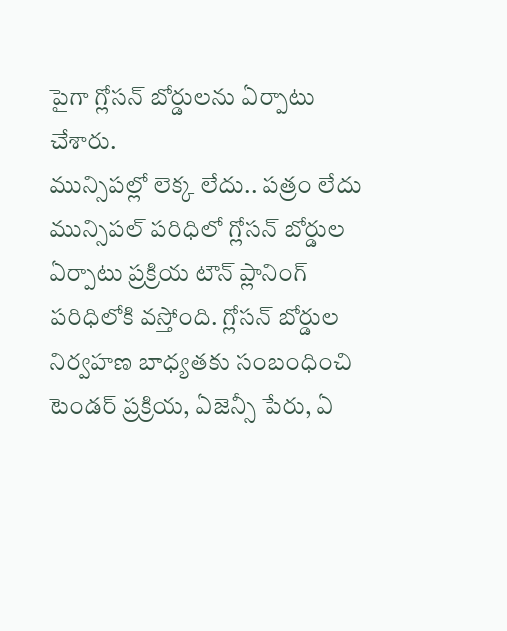పైగా గ్లోసన్ బోర్డులను ఏర్పాటు చేశారు.
మున్సిపల్లో లెక్క లేదు.. పత్రం లేదు
మున్సిపల్ పరిధిలో గ్లోసన్ బోర్డుల ఏర్పాటు ప్రక్రియ టౌన్ ప్లానింగ్ పరిధిలోకి వస్తోంది. గ్లోసన్ బోర్డుల నిర్వహణ బాధ్యతకు సంబంధించి టెండర్ ప్రక్రియ, ఏజెన్సీ పేరు, ఏ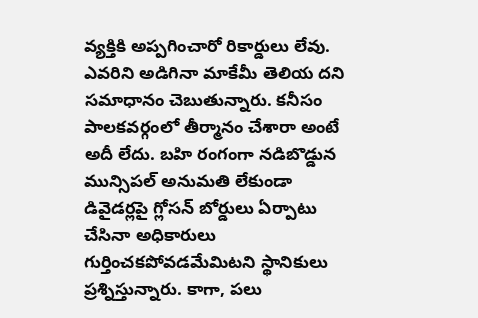వ్యక్తికి అప్పగించారో రికార్డులు లేవు. ఎవరిని అడిగినా మాకేమీ తెలియ దని సమాధానం చెబుతున్నారు. కనీసం పాలకవర్గంలో తీర్మానం చేశారా అంటే అదీ లేదు. బహి రంగంగా నడిబొడ్డున మున్సిపల్ అనుమతి లేకుండా డివైడర్లపై గ్లోసన్ బోర్డులు ఏర్పాటు చేసినా అధికారులు గుర్తించకపోవడమేమిటని స్థానికులు ప్రశ్నిస్తున్నారు. కాగా, పలు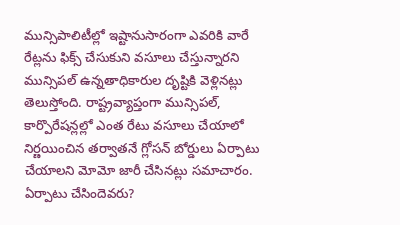మున్సిపాలిటీల్లో ఇష్టానుసారంగా ఎవరికి వారే రేట్లను ఫిక్స్ చేసుకుని వసూలు చేస్తున్నారని మున్సిపల్ ఉన్నతాధికారుల దృష్టికి వెళ్లినట్లు తెలుస్తోంది. రాష్ట్రవ్యాప్తంగా మున్సిపల్, కార్పొరేషన్లల్లో ఎంత రేటు వసూలు చేయాలో నిర్ణయించిన తర్వాతనే గ్లోసన్ బోర్డులు ఏర్పాటు చేయాలని మోమో జారీ చేసినట్లు సమాచారం.
ఏర్పాటు చేసిందెవరు?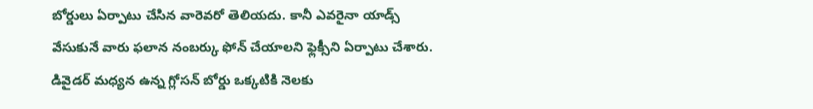బోర్డులు ఏర్పాటు చేసిన వారెవరో తెలియదు. కానీ ఎవరైనా యాడ్స్ వేసుకునే వారు ఫలాన నంబర్కు ఫోన్ చేయాలని ఫ్లెక్సీని ఏర్పాటు చేశారు. డివైడర్ మధ్యన ఉన్న గ్లోసన్ బోర్డు ఒక్కటికి నెలకు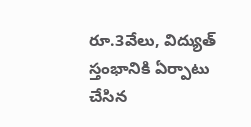రూ.3వేలు, విద్యుత్ స్తంభానికి ఏర్పాటు చేసిన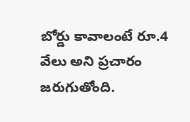బోర్డు కావాలంటే రూ.4 వేలు అని ప్రచారం జరుగుతోంది.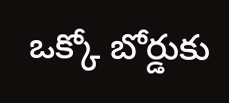ఒక్కో బోర్డుకు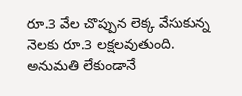రూ.3 వేల చొప్పున లెక్క వేసుకున్న నెలకు రూ.3 లక్షలవుతుంది.
అనుమతి లేకుండానే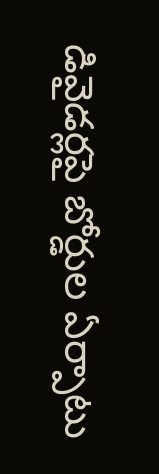డివైడర్లపై బోర్డుల ఏర్పాటు